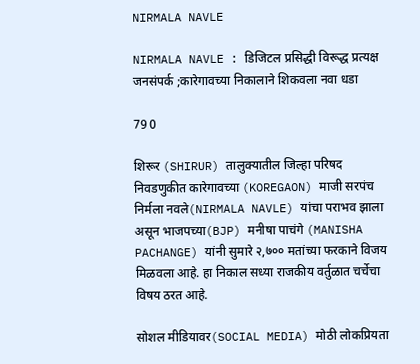NIRMALA NAVLE

NIRMALA NAVLE : डिजिटल प्रसिद्धी विरूद्ध प्रत्यक्ष जनसंपर्क ;कारेगावच्या निकालाने शिकवला नवा धडा

79 0

शिरूर (SHIRUR) तालुक्यातील जिल्हा परिषद निवडणुकीत कारेगावच्या (KOREGAON) माजी सरपंच निर्मला नवले(NIRMALA NAVLE) यांचा पराभव झाला असून भाजपच्या(BJP) मनीषा पाचंगे (MANISHA PACHANGE) यांनी सुमारे २,७०० मतांच्या फरकाने विजय मिळवला आहे. हा निकाल सध्या राजकीय वर्तुळात चर्चेचा विषय ठरत आहे.

सोशल मीडियावर(SOCIAL MEDIA) मोठी लोकप्रियता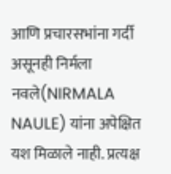आणि प्रचारसभांना गर्दी असूनही निर्मला नवले(NIRMALA NAULE) यांना अपेक्षित यश मिळाले नाही. प्रत्यक्ष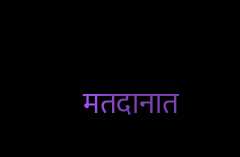मतदानात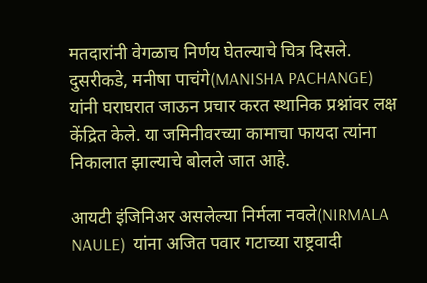मतदारांनी वेगळाच निर्णय घेतल्याचे चित्र दिसले. दुसरीकडे, मनीषा पाचंगे(MANISHA PACHANGE) यांनी घराघरात जाऊन प्रचार करत स्थानिक प्रश्नांवर लक्ष केंद्रित केले. या जमिनीवरच्या कामाचा फायदा त्यांना निकालात झाल्याचे बोलले जात आहे.

आयटी इंजिनिअर असलेल्या निर्मला नवले(NIRMALA NAULE)  यांना अजित पवार गटाच्या राष्ट्रवादी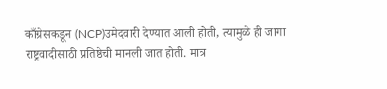काँग्रेसकडून (NCP)उमेदवारी देण्यात आली होती, त्यामुळे ही जागा राष्ट्रवादीसाठी प्रतिष्ठेची मानली जात होती. मात्र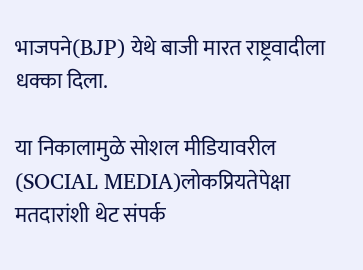भाजपने(BJP) येथे बाजी मारत राष्ट्रवादीला धक्का दिला.

या निकालामुळे सोशल मीडियावरील (SOCIAL MEDIA)लोकप्रियतेपेक्षा मतदारांशी थेट संपर्क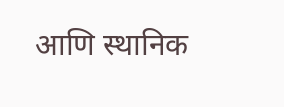आणि स्थानिक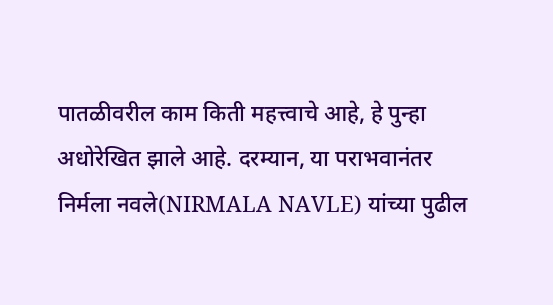पातळीवरील काम किती महत्त्वाचे आहे, हे पुन्हा अधोरेखित झाले आहे. दरम्यान, या पराभवानंतर निर्मला नवले(NIRMALA NAVLE) यांच्या पुढील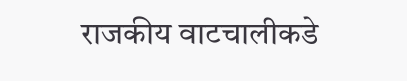राजकीय वाटचालीकडे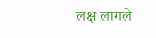लक्ष लागले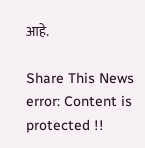आहे.

Share This News
error: Content is protected !!